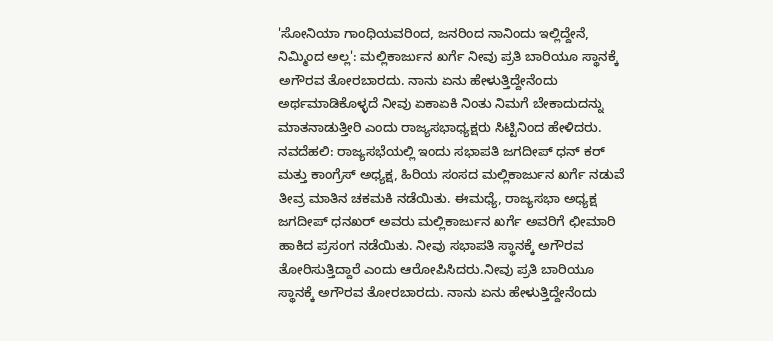'ಸೋನಿಯಾ ಗಾಂಧಿಯವರಿಂದ, ಜನರಿಂದ ನಾನಿಂದು ಇಲ್ಲಿದ್ದೇನೆ, ನಿಮ್ಮಿಂದ ಅಲ್ಲ': ಮಲ್ಲಿಕಾರ್ಜುನ ಖರ್ಗೆ ನೀವು ಪ್ರತಿ ಬಾರಿಯೂ ಸ್ಥಾನಕ್ಕೆ ಅಗೌರವ ತೋರಬಾರದು. ನಾನು ಏನು ಹೇಳುತ್ತಿದ್ದೇನೆಂದು ಅರ್ಥಮಾಡಿಕೊಳ್ಳದೆ ನೀವು ಏಕಾಏಕಿ ನಿಂತು ನಿಮಗೆ ಬೇಕಾದುದನ್ನು ಮಾತನಾಡುತ್ತೀರಿ ಎಂದು ರಾಜ್ಯಸಭಾಧ್ಯಕ್ಷರು ಸಿಟ್ಟಿನಿಂದ ಹೇಳಿದರು. ನವದೆಹಲಿ: ರಾಜ್ಯಸಭೆಯಲ್ಲಿ ಇಂದು ಸಭಾಪತಿ ಜಗದೀಪ್ ಧನ್ ಕರ್ ಮತ್ತು ಕಾಂಗ್ರೆಸ್ ಅಧ್ಯಕ್ಷ, ಹಿರಿಯ ಸಂಸದ ಮಲ್ಲಿಕಾರ್ಜುನ ಖರ್ಗೆ ನಡುವೆ ತೀವ್ರ ಮಾತಿನ ಚಕಮಕಿ ನಡೆಯಿತು. ಈಮಧ್ಯೆ, ರಾಜ್ಯಸಭಾ ಅಧ್ಯಕ್ಷ ಜಗದೀಪ್ ಧನಖರ್ ಅವರು ಮಲ್ಲಿಕಾರ್ಜುನ ಖರ್ಗೆ ಅವರಿಗೆ ಛೀಮಾರಿ ಹಾಕಿದ ಪ್ರಸಂಗ ನಡೆಯಿತು. ನೀವು ಸಭಾಪತಿ ಸ್ಥಾನಕ್ಕೆ ಅಗೌರವ ತೋರಿಸುತ್ತಿದ್ದಾರೆ ಎಂದು ಆರೋಪಿಸಿದರು.ನೀವು ಪ್ರತಿ ಬಾರಿಯೂ ಸ್ಥಾನಕ್ಕೆ ಅಗೌರವ ತೋರಬಾರದು. ನಾನು ಏನು ಹೇಳುತ್ತಿದ್ದೇನೆಂದು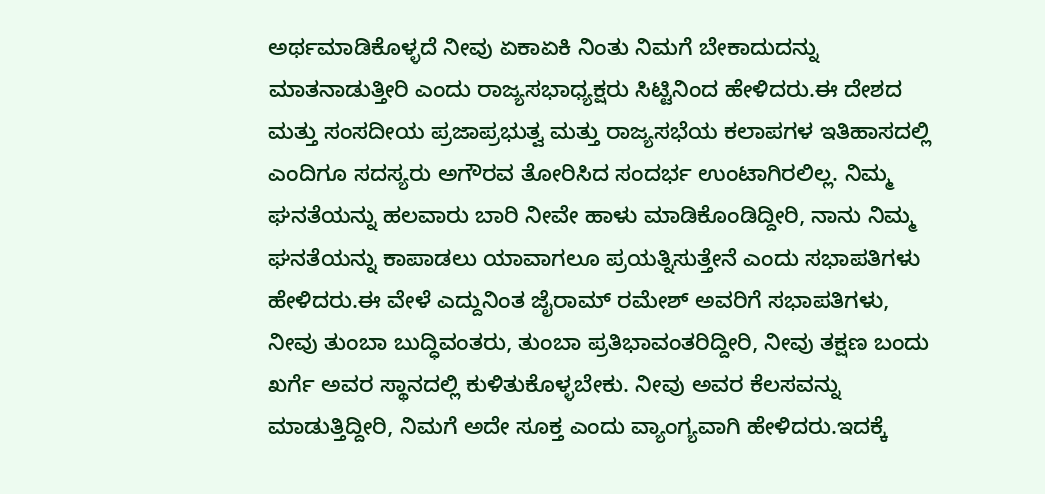ಅರ್ಥಮಾಡಿಕೊಳ್ಳದೆ ನೀವು ಏಕಾಏಕಿ ನಿಂತು ನಿಮಗೆ ಬೇಕಾದುದನ್ನು ಮಾತನಾಡುತ್ತೀರಿ ಎಂದು ರಾಜ್ಯಸಭಾಧ್ಯಕ್ಷರು ಸಿಟ್ಟಿನಿಂದ ಹೇಳಿದರು.ಈ ದೇಶದ ಮತ್ತು ಸಂಸದೀಯ ಪ್ರಜಾಪ್ರಭುತ್ವ ಮತ್ತು ರಾಜ್ಯಸಭೆಯ ಕಲಾಪಗಳ ಇತಿಹಾಸದಲ್ಲಿ ಎಂದಿಗೂ ಸದಸ್ಯರು ಅಗೌರವ ತೋರಿಸಿದ ಸಂದರ್ಭ ಉಂಟಾಗಿರಲಿಲ್ಲ. ನಿಮ್ಮ ಘನತೆಯನ್ನು ಹಲವಾರು ಬಾರಿ ನೀವೇ ಹಾಳು ಮಾಡಿಕೊಂಡಿದ್ದೀರಿ, ನಾನು ನಿಮ್ಮ ಘನತೆಯನ್ನು ಕಾಪಾಡಲು ಯಾವಾಗಲೂ ಪ್ರಯತ್ನಿಸುತ್ತೇನೆ ಎಂದು ಸಭಾಪತಿಗಳು ಹೇಳಿದರು.ಈ ವೇಳೆ ಎದ್ದುನಿಂತ ಜೈರಾಮ್ ರಮೇಶ್ ಅವರಿಗೆ ಸಭಾಪತಿಗಳು, ನೀವು ತುಂಬಾ ಬುದ್ಧಿವಂತರು, ತುಂಬಾ ಪ್ರತಿಭಾವಂತರಿದ್ದೀರಿ, ನೀವು ತಕ್ಷಣ ಬಂದು ಖರ್ಗೆ ಅವರ ಸ್ಥಾನದಲ್ಲಿ ಕುಳಿತುಕೊಳ್ಳಬೇಕು. ನೀವು ಅವರ ಕೆಲಸವನ್ನು ಮಾಡುತ್ತಿದ್ದೀರಿ, ನಿಮಗೆ ಅದೇ ಸೂಕ್ತ ಎಂದು ವ್ಯಾಂಗ್ಯವಾಗಿ ಹೇಳಿದರು.ಇದಕ್ಕೆ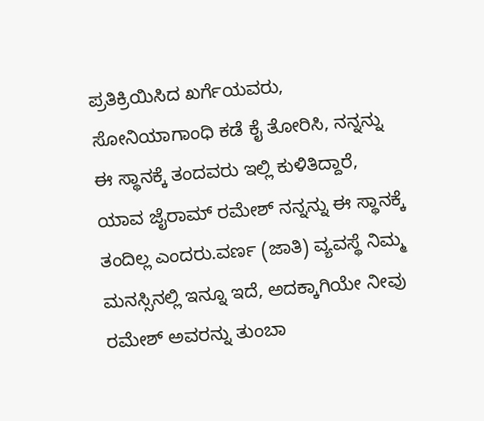ಪ್ರತಿಕ್ರಿಯಿಸಿದ ಖರ್ಗೆಯವರು, ಸೋನಿಯಾಗಾಂಧಿ ಕಡೆ ಕೈ ತೋರಿಸಿ, ನನ್ನನ್ನು ಈ ಸ್ಥಾನಕ್ಕೆ ತಂದವರು ಇಲ್ಲಿ ಕುಳಿತಿದ್ದಾರೆ, ಯಾವ ಜೈರಾಮ್ ರಮೇಶ್ ನನ್ನನ್ನು ಈ ಸ್ಥಾನಕ್ಕೆ ತಂದಿಲ್ಲ ಎಂದರು.ವರ್ಣ (ಜಾತಿ) ವ್ಯವಸ್ಥೆ ನಿಮ್ಮ ಮನಸ್ಸಿನಲ್ಲಿ ಇನ್ನೂ ಇದೆ, ಅದಕ್ಕಾಗಿಯೇ ನೀವು ರಮೇಶ್ ಅವರನ್ನು ತುಂಬಾ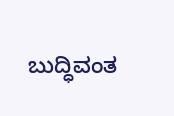ಬುದ್ಧಿವಂತ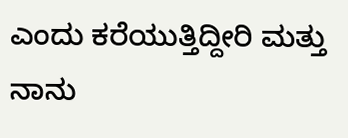ಎಂದು ಕರೆಯುತ್ತಿದ್ದೀರಿ ಮತ್ತು ನಾನು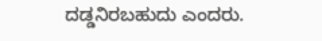ದಡ್ಡನಿರಬಹುದು ಎಂದರು.